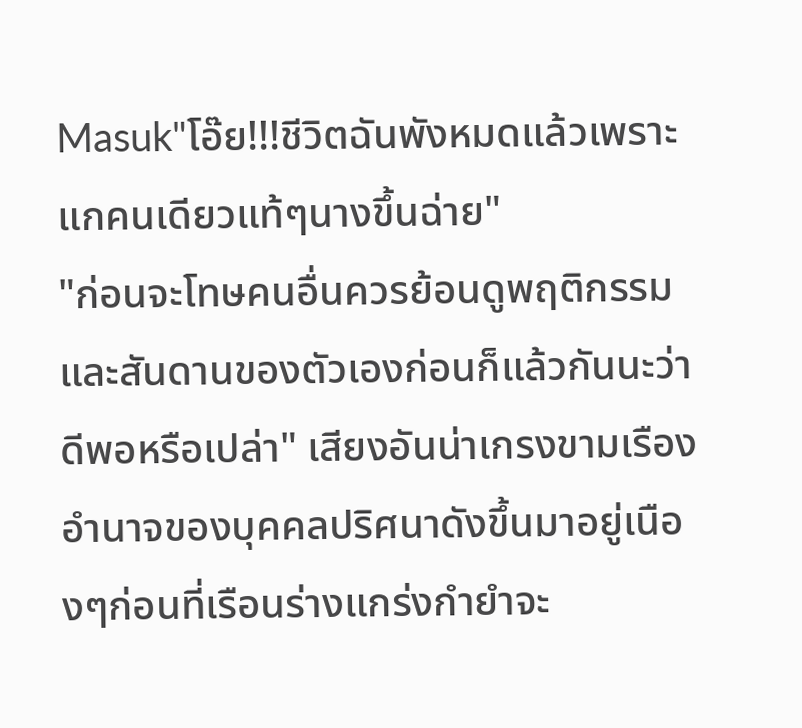Masuk"โอ๊ย!!!ชีวิตฉันพังหมดแล้วเพราะแกคนเดียวแท้ๆนางขึ้นฉ่าย"
"ก่อนจะโทษคนอื่นควรย้อนดูพฤติกรรมและสันดานของตัวเองก่อนก็แล้วกันนะว่าดีพอหรือเปล่า" เสียงอันน่าเกรงขามเรืองอำนาจของบุคคลปริศนาดังขึ้นมาอยู่เนืองๆก่อนที่เรือนร่างแกร่งกำยำจะ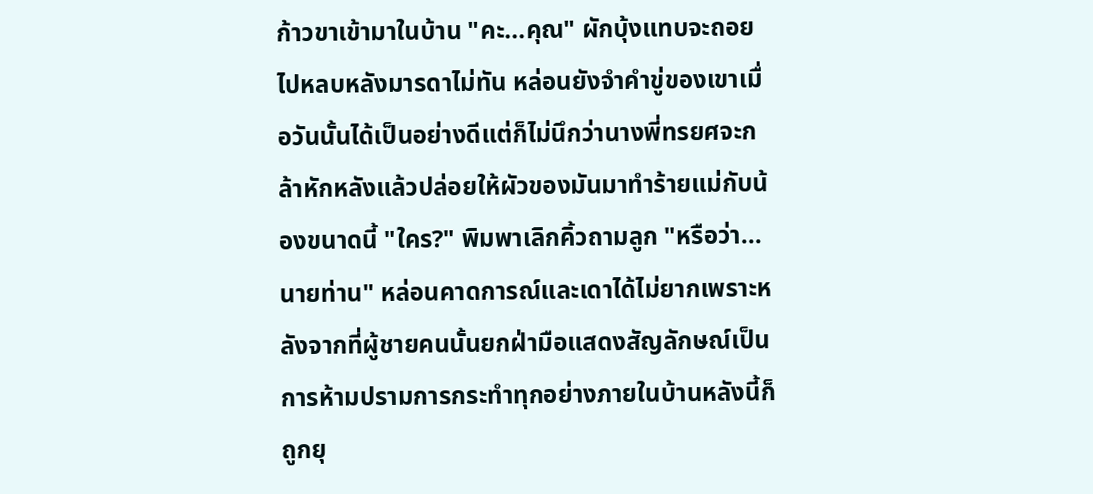ก้าวขาเข้ามาในบ้าน "คะ...คุณ" ผักบุ้งแทบจะถอยไปหลบหลังมารดาไม่ทัน หล่อนยังจำคำขู่ของเขาเมื่อวันนั้นได้เป็นอย่างดีแต่ก็ไม่นึกว่านางพี่ทรยศจะกล้าหักหลังแล้วปล่อยให้ผัวของมันมาทำร้ายแม่กับน้องขนาดนี้ "ใคร?" พิมพาเลิกคิ้วถามลูก "หรือว่า...นายท่าน" หล่อนคาดการณ์และเดาได้ไม่ยากเพราะหลังจากที่ผู้ชายคนนั้นยกฝ่ามือแสดงสัญลักษณ์เป็นการห้ามปรามการกระทำทุกอย่างภายในบ้านหลังนี้ก็ถูกยุ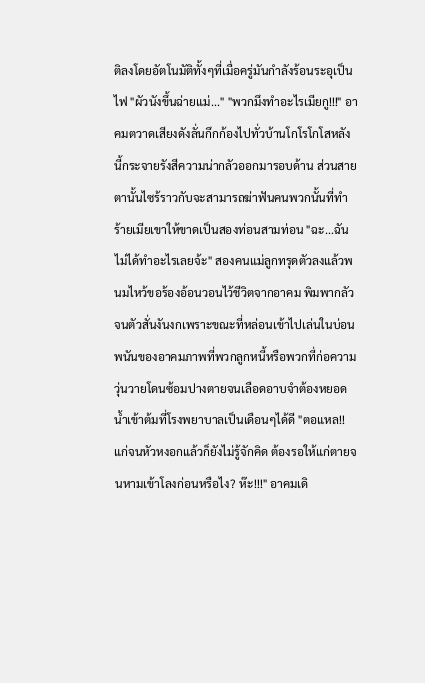ติลงโดยอัตโนมัติทั้งๆที่เมื่อครู่มันกำลังร้อนระอุเป็นไฟ "ผัวนังขึ้นฉ่ายแม่..." "พวกมึงทำอะไรเมียกู!!!" อาคมตวาดเสียงดังลั่นกึกก้องไปทั่วบ้านโกโรโกโสหลังนี้กระจายรังสีความน่ากลัวออกมารอบด้าน ส่วนสายตานั้นไซร้ราวกับจะสามารถฆ่าฟันคนพวกนั้นที่ทำร้ายเมียเขาให้ขาดเป็นสองท่อนสามท่อน "ฉะ...ฉันไม่ได้ทำอะไรเลยจ้ะ" สองคนแม่ลูกทรุดตัวลงแล้วพนมไหว้ขอร้องอ้อนวอนไว้ชีวิตจากอาคม พิมพากลัวจนตัวสั่นงันงกเพราะขณะที่หล่อนเข้าไปเล่นในบ่อนพนันของอาคมภาพที่พวกลูกหนี้หรือพวกที่ก่อความวุ่นวายโดนซ้อมปางตายจนเลือดอาบจำต้องหยอดน้ำเข้าต้มที่โรงพยาบาลเป็นเดือนๆได้ดี "ตอแหล!! แก่จนหัวหงอกแล้วก็ยังไม่รู้จักคิด ต้องรอให้แก่ตายจนหามเข้าโลงก่อนหรือไง? ห๊ะ!!!" อาคมเดิ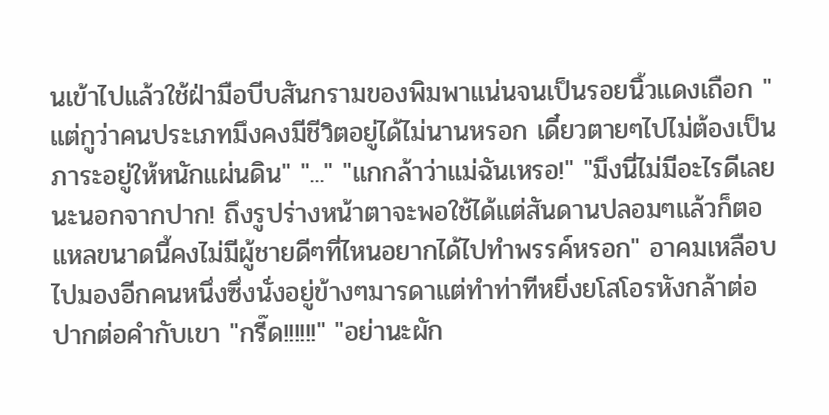นเข้าไปแล้วใช้ฝ่ามือบีบสันกรามของพิมพาแน่นจนเป็นรอยนิ้วแดงเถือก "แต่กูว่าคนประเภทมึงคงมีชีวิตอยู่ได้ไม่นานหรอก เดี๋ยวตายๆไปไม่ต้องเป็นภาระอยู่ให้หนักแผ่นดิน" "..." "แกกล้าว่าแม่ฉันเหรอ!" "มึงนี่ไม่มีอะไรดีเลยนะนอกจากปาก! ถึงรูปร่างหน้าตาจะพอใช้ได้แต่สันดานปลอมๆแล้วก็ตอแหลขนาดนี้คงไม่มีผู้ชายดีๆที่ไหนอยากได้ไปทำพรรค์หรอก" อาคมเหลือบไปมองอีกคนหนึ่งซึ่งนั่งอยู่ข้างๆมารดาแต่ทำท่าทีหยิ่งยโสโอรหังกล้าต่อปากต่อคำกับเขา "กรี๊ด!!!!!!" "อย่านะผัก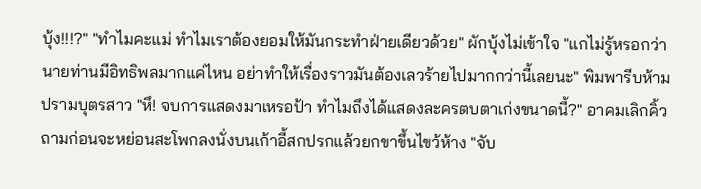บุ้ง!!!?" "ทำไมคะแม่ ทำไมเราต้องยอมให้มันกระทำฝ่ายเดียวด้วย" ผักบุ้งไม่เข้าใจ "แกไม่รู้หรอกว่านายท่านมีอิทธิพลมากแค่ไหน อย่าทำให้เรื่องราวมันต้องเลวร้ายไปมากกว่านี้เลยนะ" พิมพารีบห้ามปรามบุตรสาว "หึ! จบการแสดงมาเหรอป้า ทำไมถึงได้แสดงละครตบตาเก่งขนาดนี้?" อาคมเลิกคิ้วถามก่อนจะหย่อนสะโพกลงนั่งบนเก้าอี้สกปรกแล้วยกขาขึ้นไขว้ห้าง "จับ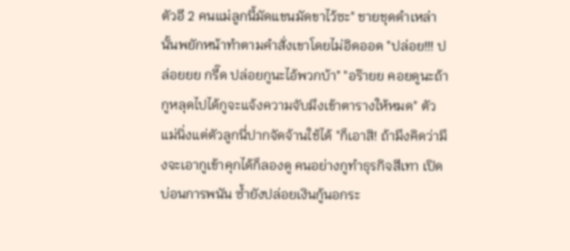ตัวอี 2 คนแม่ลูกนี้มัดแขนมัดขาไว้ซะ" ชายชุดดำเหล่านั้นพยักหน้าทำตามคำสั่งเขาโดยไม่อิดออด "ปล่อย!!! ปล่อยยย กรี๊ด ปล่อยกูนะไอ้พวกบ้า" "อร๊ายย คอยดูนะถ้ากูหลุดไปได้กูจะแจ้งความจับมึงเข้าตารางให้หมด" ตัวแม่นิ่งแต่ตัวลูกนี่ปากจัดจ้านใช้ได้ "ก็เอาสิ! ถ้ามึงคิดว่ามึงจะเอากูเข้าคุกได้ก็ลองดู คนอย่างกูทำธุรกิจสีเทา เปิดบ่อนการพนัน ซ้ำยังปล่อยเงินกู้นอกระ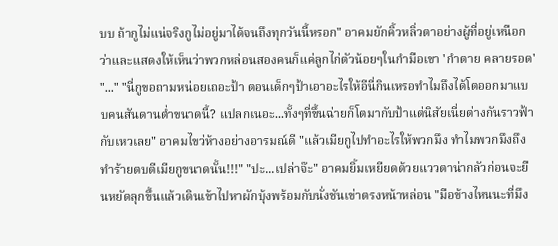บบ ถ้ากูไม่แน่จริงกูไม่อยู่มาได้จนถึงทุกวันนี้หรอก" อาคมยักคิ้วหลิ่วตาอย่างผู้ที่อยู่เหนือกว่าและแสดงให้เห็นว่าพวกหล่อนสองคนก็แค่ลูกไก่ตัวน้อยๆในกำมือเขา 'กำตาย คลายรอด' "..." "นี่กูขอถามหน่อยเถอะป้า ตอนเด็กๆป้าเอาอะไรให้อีนี่กินเหรอทำไมถึงได้โตออกมาแบบคนสันดานต่ำขนาดนี้? แปลกเนอะ...ทั้งๆที่ขึ้นฉ่ายก็โตมากับป้าแต่นิสัยเนี่ยต่างกันราวฟ้ากับเหวเลย" อาคมไขว่ห้างอย่างอารมณ์ดี "แล้วเมียกูไปทำอะไรให้พวกมึง ทำไมพวกมึงถึงทำร้ายตบตีเมียกูขนาดนั้น!!!" "ปะ...เปล่าจ๊ะ" อาคมยิ้มเหยียดด้วยแววตาน่ากลัวก่อนจะยืนหยัดลุกขึ้นแล้วเดินเข้าไปหาผักบุ้งพร้อมกับนั่งชันเข่าตรงหน้าหล่อน "มือข้างไหนนะที่มึง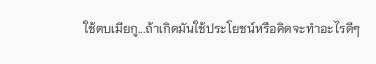ใช้ตบเมียกู...ถ้าเกิดมันใช้ประโยชน์หรือคิดจะทำอะไรดีๆ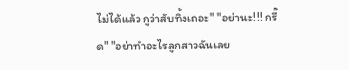ไม่ได้แล้ว กูว่าสับทิ้งเถอะ" "อย่านะ!!! กรี๊ด" "อย่าทำอะไรลูกสาวฉันเลย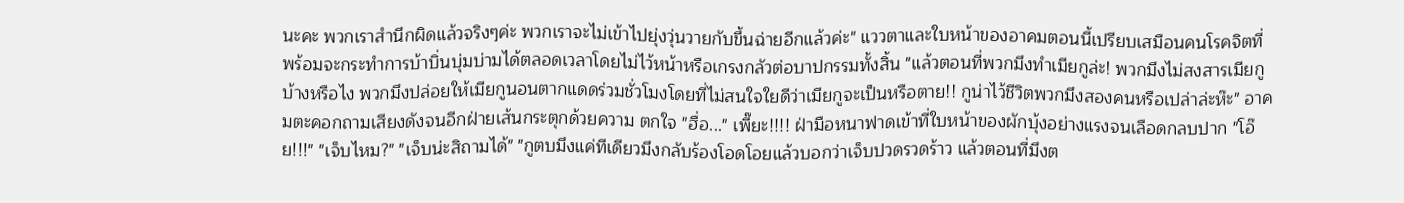นะคะ พวกเราสำนึกผิดแล้วจริงๆค่ะ พวกเราจะไม่เข้าไปยุ่งวุ่นวายกับขึ้นฉ่ายอีกแล้วค่ะ" แววตาและใบหน้าของอาคมตอนนี้เปรียบเสมือนคนโรคจิตที่พร้อมจะกระทำการบ้าบิ่นบุ่มบ่ามได้ตลอดเวลาโดยไม่ไว้หน้าหรือเกรงกลัวต่อบาปกรรมทั้งสิ้น "แล้วตอนที่พวกมึงทำเมียกูล่ะ! พวกมึงไม่สงสารเมียกูบ้างหรือไง พวกมึงปล่อยให้เมียกูนอนตากแดดร่วมชั่วโมงโดยที่ไม่สนใจใยดีว่าเมียกูจะเป็นหรือตาย!! กูน่าไว้ชีวิตพวกมึงสองคนหรือเปล่าล่ะห๊ะ" อาคมตะคอกถามเสียงดังจนอีกฝ่ายเส้นกระตุกด้วยความ ตกใจ "ฮื่อ..." เพี๊ยะ!!!! ฝ่ามือหนาฟาดเข้าที่ใบหน้าของผักบุ้งอย่างแรงจนเลือดกลบปาก "โอ๊ย!!!" "เจ็บไหม?" "เจ็บน่ะสิถามได้" "กูตบมึงแค่ทีเดียวมึงกลับร้องโอดโอยแล้วบอกว่าเจ็บปวดรวดร้าว แล้วตอนที่มึงต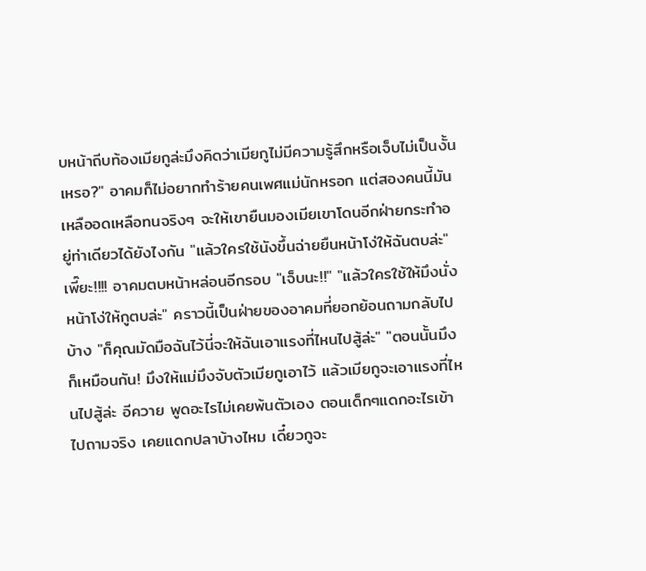บหน้าถีบท้องเมียกูล่ะมึงคิดว่าเมียกูไม่มีความรู้สึกหรือเจ็บไม่เป็นงั้นเหรอ?" อาคมก็ไม่อยากทำร้ายคนเพศแม่นักหรอก แต่สองคนนี้มันเหลืออดเหลือทนจริงๆ จะให้เขายืนมองเมียเขาโดนอีกฝ่ายกระทำอยู่ท่าเดียวได้ยังไงกัน "แล้วใครใช้นังขึ้นฉ่ายยืนหน้าโง่ให้ฉันตบล่ะ" เพี๊ยะ!!!! อาคมตบหน้าหล่อนอีกรอบ "เจ็บนะ!!" "แล้วใครใช้ให้มึงนั่งหน้าโง่ให้กูตบล่ะ" คราวนี้เป็นฝ่ายของอาคมที่ยอกย้อนถามกลับไปบ้าง "ก็คุณมัดมือฉันไว้นี่จะให้ฉันเอาแรงที่ไหนไปสู้ล่ะ" "ตอนนั้นมึงก็เหมือนกัน! มึงให้แม่มึงจับตัวเมียกูเอาไว้ แล้วเมียกูจะเอาแรงที่ไหนไปสู้ล่ะ อีควาย พูดอะไรไม่เคยพ้นตัวเอง ตอนเด็กๆแดกอะไรเข้าไปถามจริง เคยแดกปลาบ้างไหม เดี๋ยวกูจะ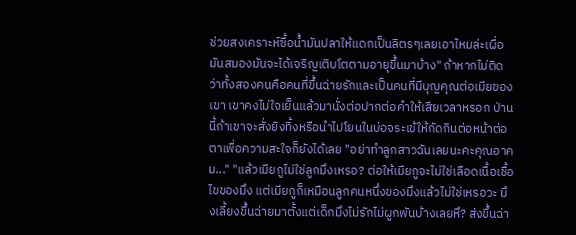ช่วยสงเคราะห์ซื้อน้ำมันปลาให้แดกเป็นลิตรๆเลยเอาไหมล่ะเผื่อมันสมองมันจะได้เจริญเติบโตตามอายุขึ้นมาบ้าง" ถ้าหากไม่ติดว่าทั้งสองคนคือคนที่ขึ้นฉ่ายรักและเป็นคนที่มีบุญคุณต่อเมียของเขา เขาคงไม่ใจเย็นแล้วมานั่งต่อปากต่อคำให้เสียเวลาหรอก ป่านนี้ถ้าเขาจะสั่งยิงทิ้งหรือนำไปโยนในบ่อจระเข้ให้กัดกินต่อหน้าต่อตาเพื่อความสะใจก็ยังได้เลย "อย่าทำลูกสาวฉันเลยนะคะคุณอาคม..." "แล้วเมียกูไม่ใช่ลูกมึงเหรอ? ต่อให้เมียกูจะไม่ใช่เลือดเนื้อเชื้อไขของมึง แต่เมียกูก็เหมือนลูกคนหนึ่งของมึงแล้วไม่ใช่เหรอวะ มึงเลี้ยงขึ้นฉ่ายมาตั้งแต่เด็กมึงไม่รักไม่ผูกพันบ้างเลยหึ? ส่งขึ้นฉ่า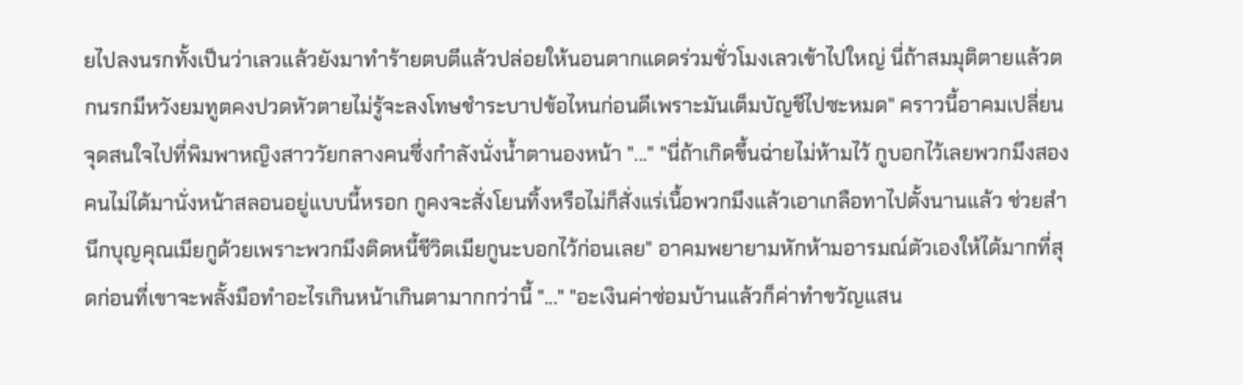ยไปลงนรกทั้งเป็นว่าเลวแล้วยังมาทำร้ายตบตีแล้วปล่อยให้นอนตากแดดร่วมชั่วโมงเลวเข้าไปใหญ่ นี่ถ้าสมมุติตายแล้วตกนรกมีหวังยมทูตคงปวดหัวตายไม่รู้จะลงโทษชำระบาปข้อไหนก่อนดีเพราะมันเต็มบัญชีไปซะหมด" คราวนี้อาคมเปลี่ยนจุดสนใจไปที่พิมพาหญิงสาววัยกลางคนซึ่งกำลังนั่งน้ำตานองหน้า "..." "นี่ถ้าเกิดขึ้นฉ่ายไม่ห้ามไว้ กูบอกไว้เลยพวกมึงสองคนไม่ได้มานั่งหน้าสลอนอยู่แบบนี้หรอก กูคงจะสั่งโยนทิ้งหรือไม่ก็สั่งแร่เนื้อพวกมึงแล้วเอาเกลือทาไปตั้งนานแล้ว ช่วยสำนึกบุญคุณเมียกูด้วยเพราะพวกมึงติดหนี้ชีวิตเมียกูนะบอกไว้ก่อนเลย" อาคมพยายามหักห้ามอารมณ์ตัวเองให้ได้มากที่สุดก่อนที่เขาจะพลั้งมือทำอะไรเกินหน้าเกินตามากกว่านี้ "..." "อะเงินค่าซ่อมบ้านแล้วก็ค่าทำขวัญแสน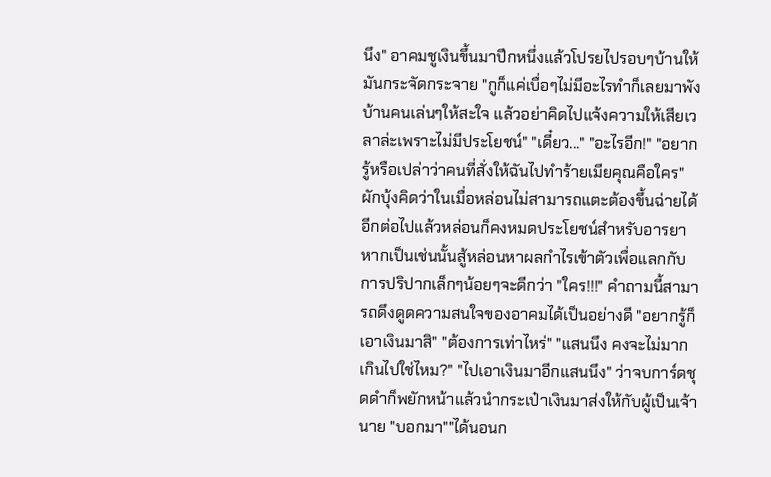นึง" อาคมชูเงินขึ้นมาปึกหนึ่งแล้วโปรยไปรอบๆบ้านให้มันกระจัดกระจาย "กูก็แค่เบื่อๆไม่มีอะไรทำก็เลยมาพังบ้านคนเล่นๆให้สะใจ แล้วอย่าคิดไปแจ้งความให้เสียเวลาล่ะเพราะไม่มีประโยชน์" "เดี๋ยว..." "อะไรอีก!" "อยากรู้หรือเปล่าว่าคนที่สั่งให้ฉันไปทำร้ายเมียคุณคือใคร" ผักบุ้งคิดว่าในเมื่อหล่อนไม่สามารถแตะต้องขึ้นฉ่ายได้อีกต่อไปแล้วหล่อนก็คงหมดประโยชน์สำหรับอารยา หากเป็นเช่นนั้นสู้หล่อนหาผลกำไรเข้าตัวเพื่อแลกกับการปริปากเล็กๆน้อยๆจะดีกว่า "ใคร!!!" คำถามนี้สามารถดึงดูดความสนใจของอาคมได้เป็นอย่างดี "อยากรู้ก็เอาเงินมาสิ" "ต้องการเท่าไหร่" "แสนนึง คงจะไม่มากเกินไปใช่ไหม?" "ไปเอาเงินมาอีกแสนนึง" ว่าจบการ์ดชุดดำก็พยักหน้าแล้วนำกระเป๋าเงินมาส่งให้กับผู้เป็นเจ้านาย "บอกมา""ได้นอนก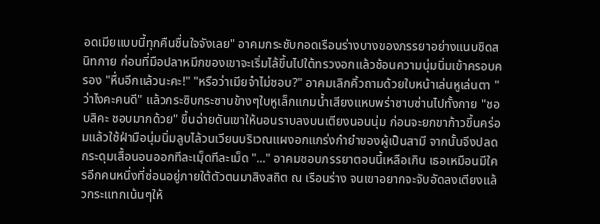อดเมียแบบนี้ทุกคืนชื่นใจจังเลย" อาคมกระชับกอดเรือนร่างบางของภรรยาอย่างแนบชิดสนิทกาย ก่อนที่มือปลาหมึกของเขาจะเริ่มไล้ขึ้นไปใต้ทรวงอกแล้วช้อนความนุ่มนิ่มเข้าครอบครอง "หื่นอีกแล้วนะคะ!" "หรือว่าเมียจ๋าไม่ชอบ?" อาคมเลิกคิ้วถามด้วยใบหน้าเล่นหูเล่นตา "ว่าไงคะคนดี" แล้วกระซิบกระซาบข้างๆใบหูเล็กแกมน้ำเสียงแหบพร่าซาบซ่านไปทั้งกาย "ชอบสิคะ ชอบมากด้วย" ขึ้นฉ่ายดันเขาให้นอนราบลงบนเตียงนอนนุ่ม ก่อนจะยกขาก้าวขึ้นคร่อมแล้วใช้ฝ่ามือนุ่มนิ่มลูบไล้วนเวียนบริเวณแผงอกแกร่งกำยำของผู้เป็นสามี จากนั้นจึงปลดกระดุมเสื้อนอนออกทีละเมฺ็ดทีละเม็ด "..." อาคมชอบภรรยาตอนนี้เหลือเกิน เธอเหมือนมีใครอีกคนหนึ่งที่ซ่อนอยู่ภายใต้ตัวตนมาสิงสถิต ณ เรือนร่าง จนเขาอยากจะจับอัดลงเตียงแล้วกระแทกเน้นๆให้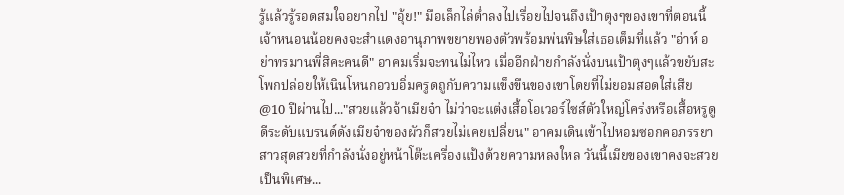รู้แล้วรู้รอดสมใจอยากไป "อุ้ย!" มือเล็กไล่ต่ำลงไปเรื่อยไปจนถึงเป้าตุงๆของเขาที่ตอนนี้เจ้าหนอนน้อยคงจะสำแดงอานุภาพขยายพองตัวพร้อมพ่นพิษใส่เธอเต็มที่แล้ว "อ่าห์ อย่าทรมานพี่สิคะคนดี" อาคมเริ่มจะทนไม่ไหว เมื่ออีกฝ่ายกำลังนั่งบนเป้าตุงๆแล้วขยับสะโพกปล่อยให้เนินโหนกอวบอิ่มครูดถูกับความแข็งขืนของเขาโดยที่ไม่ยอมสอดใส่เสีย
@10 ปีผ่านไป..."สวยแล้วจ้าเมียจ๋า ไม่ว่าจะแต่งเสื้อโอเวอร์ไซส์ตัวใหญ่โคร่งหรือเสื้อหรูดูดีระดับแบรนด์ดังเมียจ๋าของผัวก็สวยไม่เคยเปลี่ยน" อาคมเดินเข้าไปหอมซอกคอภรรยาสาวสุดสวยที่กำลังนั่งอยู่หน้าโต๊ะเครื่องแป้งด้วยความหลงใหล วันนี้เมียของเขาคงจะสวยเป็นพิเศษ...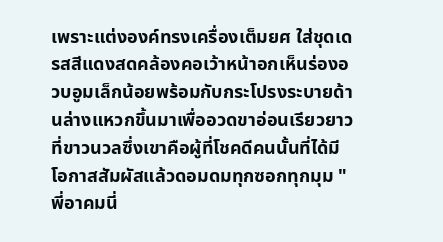เพราะแต่งองค์ทรงเครื่องเต็มยศ ใส่ชุดเดรสสีแดงสดคล้องคอเว้าหน้าอกเห็นร่องอวบอูมเล็กน้อยพร้อมกับกระโปรงระบายด้านล่างแหวกขึ้นมาเพื่ออวดขาอ่อนเรียวยาวที่ขาวนวลซึ่งเขาคือผู้ที่โชคดีคนนั้นที่ได้มีโอกาสสัมผัสแล้วดอมดมทุกซอกทุกมุม "พี่อาคมนี่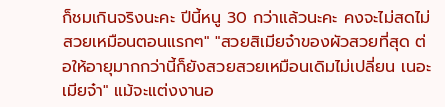ก็ชมเกินจริงนะคะ ปีนี้หนู 30 กว่าแล้วนะคะ คงจะไม่สดไม่สวยเหมือนตอนแรกๆ" "สวยสิเมียจ๋าของผัวสวยที่สุด ต่อให้อายุมากกว่านี้ก็ยังสวยสวยเหมือนเดิมไม่เปลี่ยน เนอะเมียจ๋า" แม้จะแต่งงานอ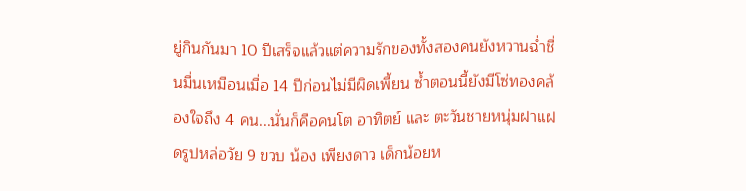ยู่กินกันมา 10 ปีเสร็จแล้วแต่ความรักของทั้งสองคนยังหวานฉ่ำชื่นมื่นเหมือนเมื่อ 14 ปีก่อนไม่มีผิดเพี้ยน ซ้ำตอนนี้ยังมีโซ่ทองคล้องใจถึง 4 คน...นั่นก็คือคนโต อาทิตย์ และ ตะวันชายหนุ่มฝาแฝดรูปหล่อวัย 9 ขวบ น้อง เพียงดาว เด็กน้อยห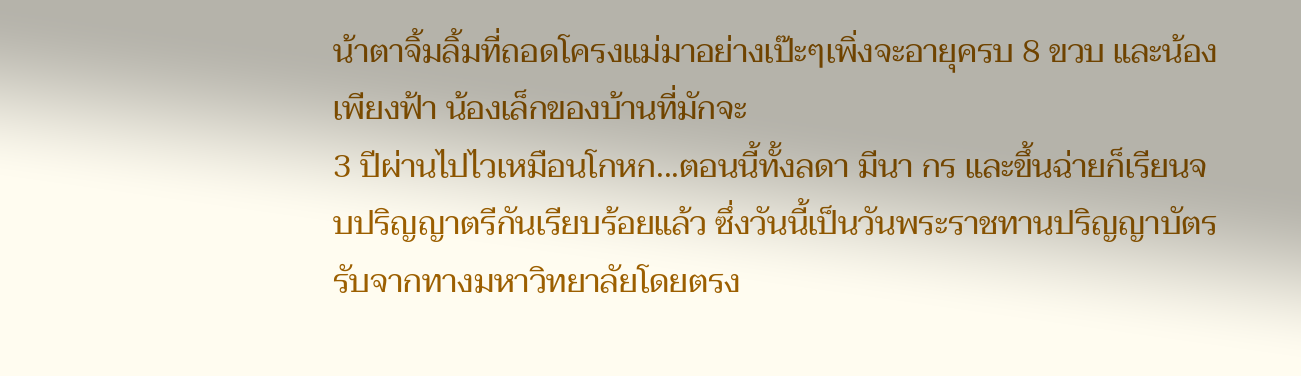น้าตาจิ้มลิ้มที่ถอดโครงแม่มาอย่างเป๊ะๆเพิ่งจะอายุครบ 8 ขวบ และน้อง เพียงฟ้า น้องเล็กของบ้านที่มักจะ
3 ปีผ่านไปไวเหมือนโกหก...ตอนนี้ทั้งลดา มีนา กร และขึ้นฉ่ายก็เรียนจบปริญญาตรีกันเรียบร้อยแล้ว ซึ่งวันนี้เป็นวันพระราชทานปริญญาบัตรรับจากทางมหาวิทยาลัยโดยตรง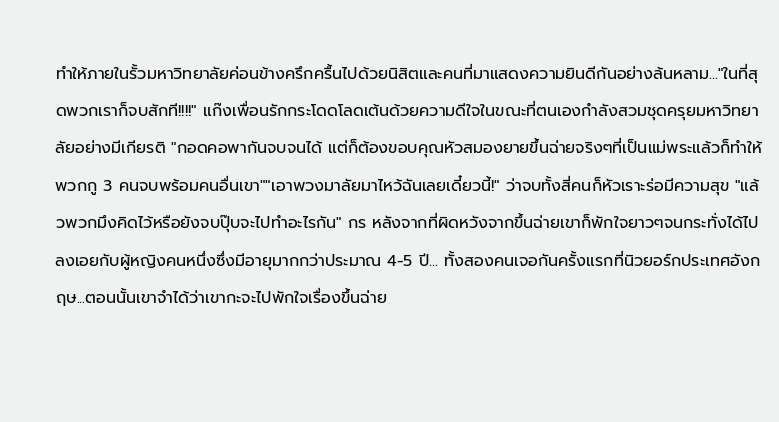ทำให้ภายในรั้วมหาวิทยาลัยค่อนข้างครึกครื้นไปด้วยนิสิตและคนที่มาแสดงความยินดีกันอย่างล้นหลาม..."ในที่สุดพวกเราก็จบสักที!!!!" แก๊งเพื่อนรักกระโดดโลดเต้นด้วยความดีใจในขณะที่ตนเองกำลังสวมชุดครุยมหาวิทยาลัยอย่างมีเกียรติ "กอดคอพากันจบจนได้ แต่ก็ต้องขอบคุณหัวสมองยายขึ้นฉ่ายจริงๆที่เป็นแม่พระแล้วก็ทำให้พวกกู 3 คนจบพร้อมคนอื่นเขา""เอาพวงมาลัยมาไหว้ฉันเลยเดี๋ยวนี้!" ว่าจบทั้งสี่คนก็หัวเราะร่อมีความสุข "แล้วพวกมึงคิดไว้หรือยังจบปุ๊บจะไปทำอะไรกัน" กร หลังจากที่ผิดหวังจากขึ้นฉ่ายเขาก็พักใจยาวๆจนกระทั่งได้ไปลงเอยกับผู้หญิงคนหนึ่งซึ่งมีอายุมากกว่าประมาณ 4-5 ปี... ทั้งสองคนเจอกันครั้งแรกที่นิวยอร์กประเทศอังกฤษ...ตอนนั้นเขาจำได้ว่าเขากะจะไปพักใจเรื่องขึ้นฉ่าย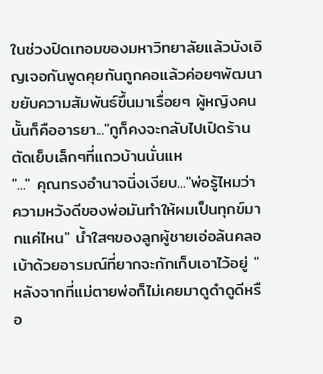ในช่วงปิดเทอมของมหาวิทยาลัยแล้วบังเอิญเจอกันพูดคุยกันถูกคอแล้วค่อยๆพัฒนาขยับความสัมพันธ์ขึ้นมาเรื่อยๆ ผู้หญิงคนนั้นก็คืออารยา..."กูก็คงจะกลับไปเปิดร้านตัดเย็บเล็กๆที่แถวบ้านนั่นแห
"..." คุณทรงอำนาจนิ่งเงียบ..."พ่อรู้ไหมว่าความหวังดีของพ่อมันทำให้ผมเป็นทุกข์มากแค่ไหน" น้ำใสๆของลูกผู้ชายเอ่อล้นคลอเบ้าด้วยอารมณ์ที่ยากจะกักเก็บเอาไว้อยู่ "หลังจากที่แม่ตายพ่อก็ไม่เคยมาดูดำดูดีหรือ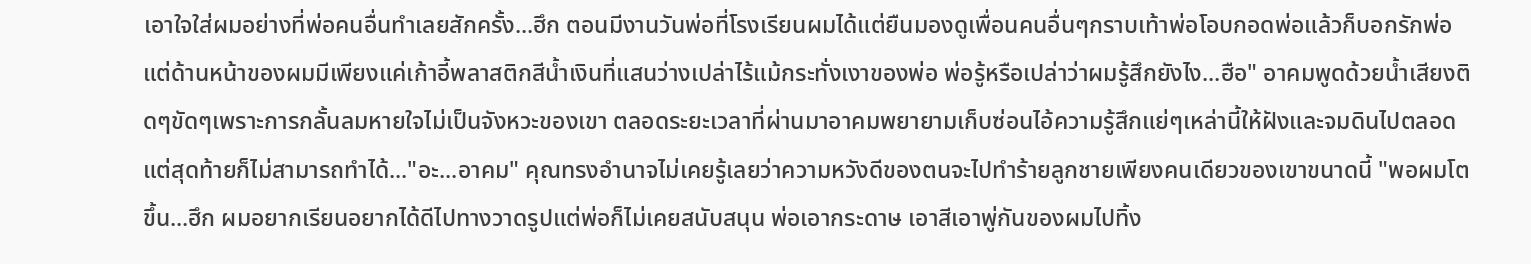เอาใจใส่ผมอย่างที่พ่อคนอื่นทำเลยสักครั้ง...ฮึก ตอนมีงานวันพ่อที่โรงเรียนผมได้แต่ยืนมองดูเพื่อนคนอื่นๆกราบเท้าพ่อโอบกอดพ่อแล้วก็บอกรักพ่อ แต่ด้านหน้าของผมมีเพียงแค่เก้าอี้พลาสติกสีน้ำเงินที่แสนว่างเปล่าไร้แม้กระทั่งเงาของพ่อ พ่อรู้หรือเปล่าว่าผมรู้สึกยังไง...ฮือ" อาคมพูดด้วยน้ำเสียงติดๆขัดๆเพราะการกลั้นลมหายใจไม่เป็นจังหวะของเขา ตลอดระยะเวลาที่ผ่านมาอาคมพยายามเก็บซ่อนไอ้ความรู้สึกแย่ๆเหล่านี้ให้ฝังและจมดินไปตลอดแต่สุดท้ายก็ไม่สามารถทำได้..."อะ...อาคม" คุณทรงอำนาจไม่เคยรู้เลยว่าความหวังดีของตนจะไปทำร้ายลูกชายเพียงคนเดียวของเขาขนาดนี้ "พอผมโตขึ้น...ฮึก ผมอยากเรียนอยากได้ดีไปทางวาดรูปแต่พ่อก็ไม่เคยสนับสนุน พ่อเอากระดาษ เอาสีเอาพู่กันของผมไปทิ้ง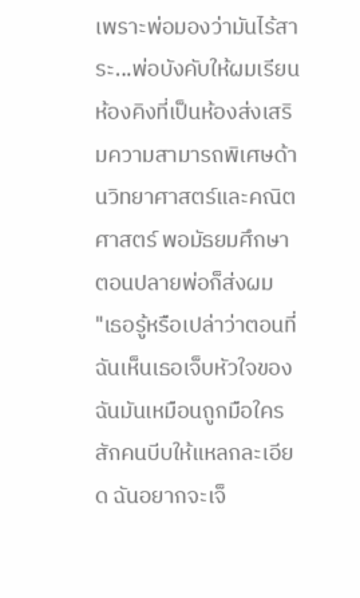เพราะพ่อมองว่ามันไร้สาระ...พ่อบังคับให้ผมเรียนห้องคิงที่เป็นห้องส่งเสริมความสามารถพิเศษด้านวิทยาศาสตร์และคณิตศาสตร์ พอมัธยมศึกษาตอนปลายพ่อก็ส่งผม
"เธอรู้หรือเปล่าว่าตอนที่ฉันเห็นเธอเจ็บหัวใจของฉันมันเหมือนถูกมือใครสักคนบีบให้แหลกละเอียด ฉันอยากจะเจ็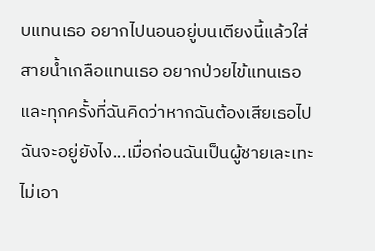บแทนเธอ อยากไปนอนอยู่บนเตียงนี้แล้วใส่สายน้ำเกลือแทนเธอ อยากป่วยไข้แทนเธอ และทุกครั้งที่ฉันคิดว่าหากฉันต้องเสียเธอไปฉันจะอยู่ยังไง...เมื่อก่อนฉันเป็นผู้ชายเละเทะไม่เอา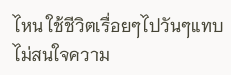ไหน ใช้ชีวิตเรื่อยๆไปวันๆแทบไม่สนใจความ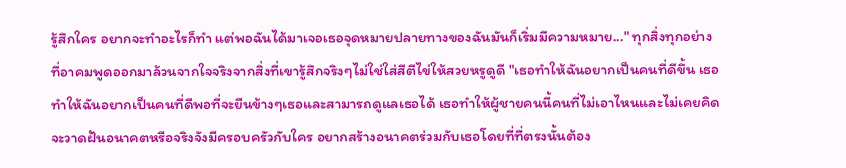รู้สึกใคร อยากจะทำอะไรก็ทำ แต่พอฉันได้มาเจอเธอจุดหมายปลายทางของฉันมันก็เริ่มมีความหมาย..." ทุกสิ่งทุกอย่างที่อาคมพูดออกมาล้วนจากใจจริงจากสิ่งที่เขารู้สึกจริงๆไม่ใช่ใส่สีตีไข่ให้สวยหรูดูดี "เธอทำให้ฉันอยากเป็นคนที่ดีขึ้น เธอทำให้ฉันอยากเป็นคนที่ดีพอที่จะยืนข้างๆเธอและสามารถดูแลเธอได้ เธอทำให้ผู้ชายคนนี้คนที่ไม่เอาไหนและไม่เคยคิดจะวาดฝันอนาคตหรือจริงจังมีครอบครัวกับใคร อยากสร้างอนาคตร่วมกับเธอโดยที่ที่ตรงนั้นต้อง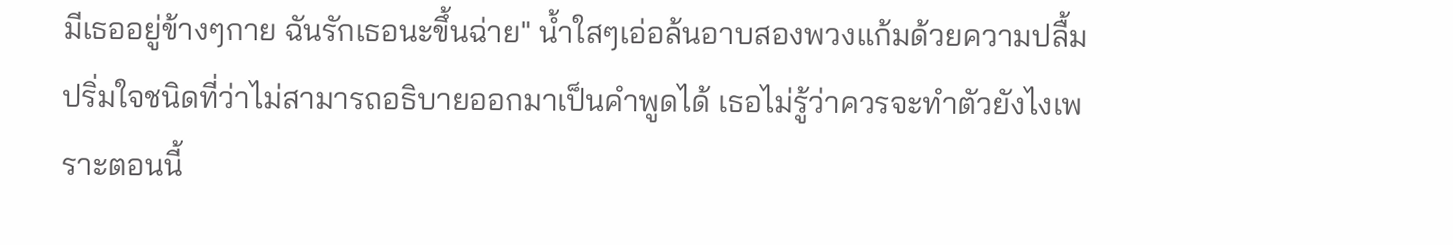มีเธออยู่ข้างๆกาย ฉันรักเธอนะขึ้นฉ่าย" น้ำใสๆเอ่อล้นอาบสองพวงแก้มด้วยความปลื้มปริ่มใจชนิดที่ว่าไม่สามารถอธิบายออกมาเป็นคำพูดได้ เธอไม่รู้ว่าควรจะทำตัวยังไงเพราะตอนนี้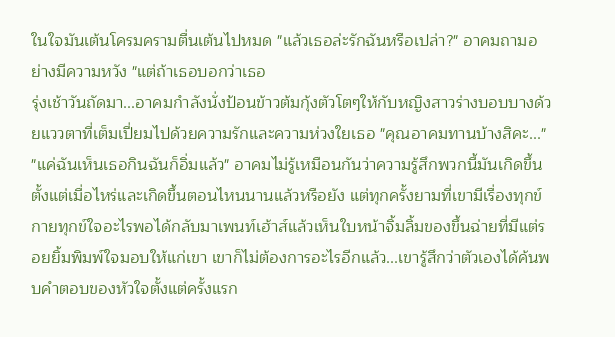ในใจมันเต้นโครมครามตื่นเต้นไปหมด "แล้วเธอล่ะรักฉันหรือเปล่า?" อาคมถามอย่างมีความหวัง "แต่ถ้าเธอบอกว่าเธอ
รุ่งเช้าวันถัดมา...อาคมกำลังนั่งป้อนข้าวต้มกุ้งตัวโตๆให้กับหญิงสาวร่างบอบบางด้วยแววตาที่เต็มเปี่ยมไปด้วยความรักและความห่วงใยเธอ "คุณอาคมทานบ้างสิคะ..." "แค่ฉันเห็นเธอกินฉันก็อิ่มแล้ว" อาคมไม่รู้เหมือนกันว่าความรู้สึกพวกนี้มันเกิดขึ้นตั้งแต่เมื่อไหร่และเกิดขึ้นตอนไหนนานแล้วหรือยัง แต่ทุกครั้งยามที่เขามีเรื่องทุกข์กายทุกข์ใจอะไรพอได้กลับมาเพนท์เฮ้าส์แล้วเห็นใบหน้าจิ้มลิ้มของขึ้นฉ่ายที่มีแต่รอยยิ้มพิมพ์ใจมอบให้แก่เขา เขาก็ไม่ต้องการอะไรอีกแล้ว...เขารู้สึกว่าตัวเองได้ค้นพบคำตอบของหัวใจตั้งแต่ครั้งแรก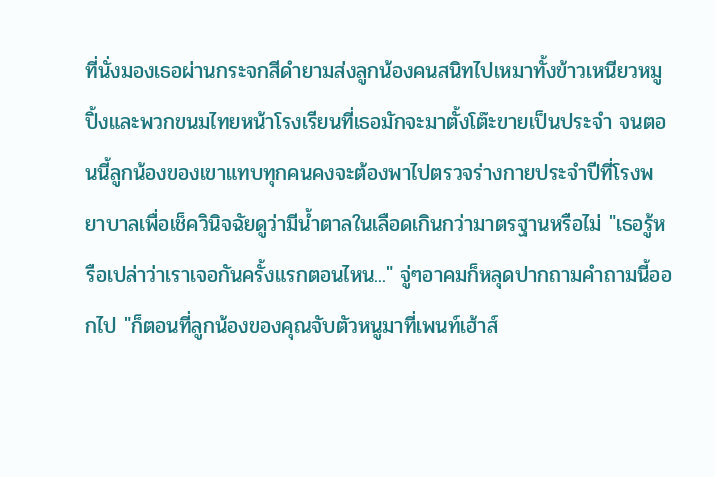ที่นั่งมองเธอผ่านกระจกสีดำยามส่งลูกน้องคนสนิทไปเหมาทั้งข้าวเหนียวหมูปิ้งและพวกขนมไทยหน้าโรงเรียนที่เธอมักจะมาตั้งโต๊ะขายเป็นประจำ จนตอนนี้ลูกน้องของเขาแทบทุกคนคงจะต้องพาไปตรวจร่างกายประจำปีที่โรงพยาบาลเพื่อเช็ควินิจฉัยดูว่ามีน้ำตาลในเลือดเกินกว่ามาตรฐานหรือไม่ "เธอรู้หรือเปล่าว่าเราเจอกันครั้งแรกตอนไหน..." จู่ๆอาคมก็หลุดปากถามคำถามนี้ออกไป "ก็ตอนที่ลูกน้องของคุณจับตัวหนูมาที่เพนท์เฮ้าส์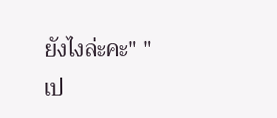ยังไงล่ะคะ" "เป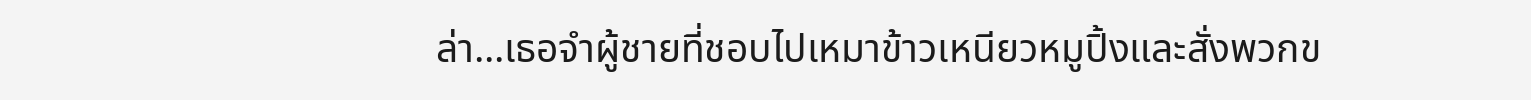ล่า...เธอจำผู้ชายที่ชอบไปเหมาข้าวเหนียวหมูปิ้งและสั่งพวกข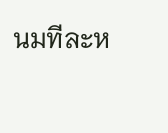นมทีละห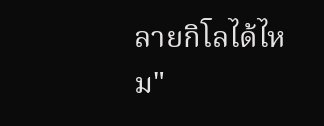ลายกิโลได้ไหม"